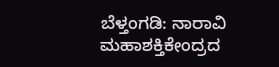ಬೆಳ್ತಂಗಡಿ: ನಾರಾವಿ ಮಹಾಶಕ್ತಿಕೇಂದ್ರದ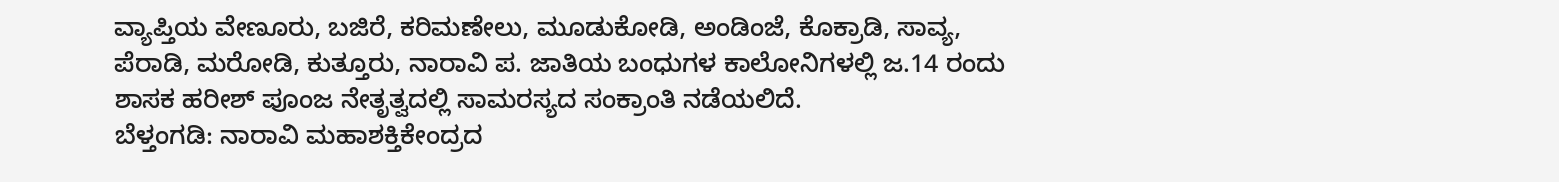ವ್ಯಾಪ್ತಿಯ ವೇಣೂರು, ಬಜಿರೆ, ಕರಿಮಣೇಲು, ಮೂಡುಕೋಡಿ, ಅಂಡಿಂಜೆ, ಕೊಕ್ರಾಡಿ, ಸಾವ್ಯ, ಪೆರಾಡಿ, ಮರೋಡಿ, ಕುತ್ತೂರು, ನಾರಾವಿ ಪ. ಜಾತಿಯ ಬಂಧುಗಳ ಕಾಲೋನಿಗಳಲ್ಲಿ ಜ.14 ರಂದು ಶಾಸಕ ಹರೀಶ್ ಪೂಂಜ ನೇತೃತ್ವದಲ್ಲಿ ಸಾಮರಸ್ಯದ ಸಂಕ್ರಾಂತಿ ನಡೆಯಲಿದೆ.
ಬೆಳ್ತಂಗಡಿ: ನಾರಾವಿ ಮಹಾಶಕ್ತಿಕೇಂದ್ರದ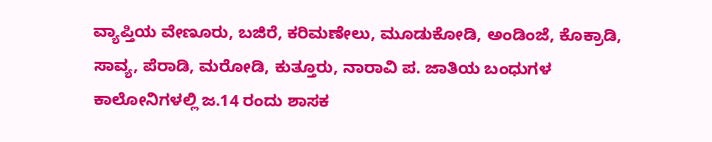ವ್ಯಾಪ್ತಿಯ ವೇಣೂರು, ಬಜಿರೆ, ಕರಿಮಣೇಲು, ಮೂಡುಕೋಡಿ, ಅಂಡಿಂಜೆ, ಕೊಕ್ರಾಡಿ, ಸಾವ್ಯ, ಪೆರಾಡಿ, ಮರೋಡಿ, ಕುತ್ತೂರು, ನಾರಾವಿ ಪ. ಜಾತಿಯ ಬಂಧುಗಳ ಕಾಲೋನಿಗಳಲ್ಲಿ ಜ.14 ರಂದು ಶಾಸಕ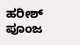ಹರೀಶ್ ಪೂಂಜ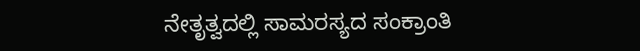ನೇತೃತ್ವದಲ್ಲಿ ಸಾಮರಸ್ಯದ ಸಂಕ್ರಾಂತಿ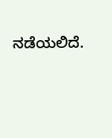ನಡೆಯಲಿದೆ.